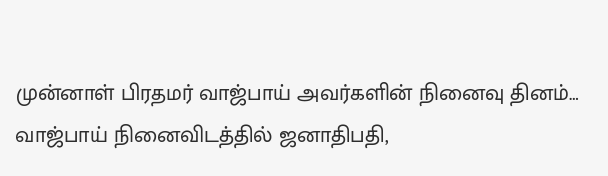முன்னாள் பிரதமர் வாஜ்பாய் அவர்களின் நினைவு தினம்… வாஜ்பாய் நினைவிடத்தில் ஜனாதிபதி,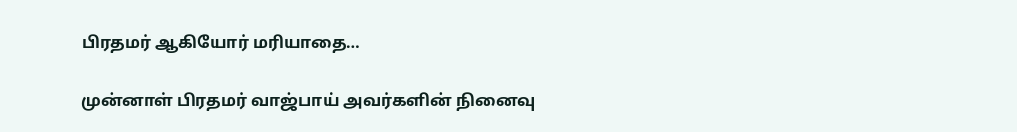பிரதமர் ஆகியோர் மரியாதை…

முன்னாள் பிரதமர் வாஜ்பாய் அவர்களின் நினைவு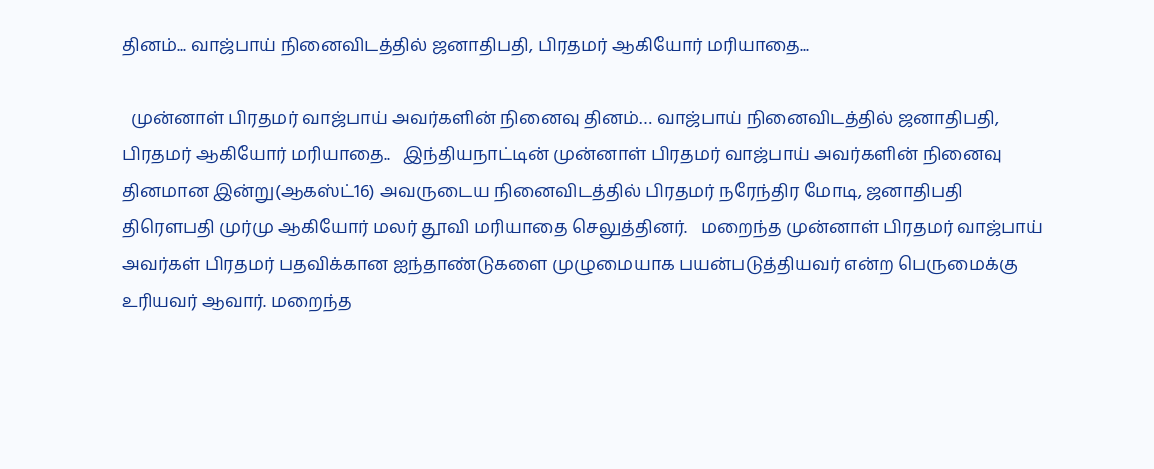தினம்... வாஜ்பாய் நினைவிடத்தில் ஜனாதிபதி, பிரதமர் ஆகியோர் மரியாதை...

  முன்னாள் பிரதமர் வாஜ்பாய் அவர்களின் நினைவு தினம்… வாஜ்பாய் நினைவிடத்தில் ஜனாதிபதி, பிரதமர் ஆகியோர் மரியாதை..   இந்தியநாட்டின் முன்னாள் பிரதமர் வாஜ்பாய் அவர்களின் நினைவு தினமான இன்று(ஆகஸ்ட்16) அவருடைய நினைவிடத்தில் பிரதமர் நரேந்திர மோடி, ஜனாதிபதி திரௌபதி முர்மு ஆகியோர் மலர் தூவி மரியாதை செலுத்தினர்.   மறைந்த முன்னாள் பிரதமர் வாஜ்பாய் அவர்கள் பிரதமர் பதவிக்கான ஐந்தாண்டுகளை முழுமையாக பயன்படுத்தியவர் என்ற பெருமைக்கு உரியவர் ஆவார். மறைந்த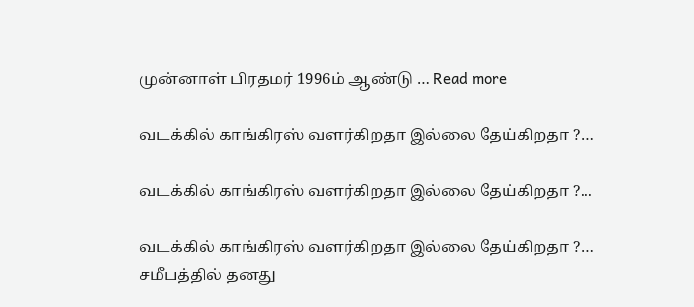முன்னாள் பிரதமர் 1996ம் ஆண்டு … Read more

வடக்கில் காங்கிரஸ் வளர்கிறதா இல்லை தேய்கிறதா ?…

வடக்கில் காங்கிரஸ் வளர்கிறதா இல்லை தேய்கிறதா ?...

வடக்கில் காங்கிரஸ் வளர்கிறதா இல்லை தேய்கிறதா ?… சமீபத்தில் தனது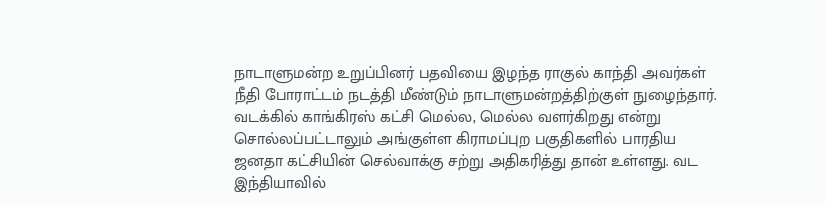நாடாளுமன்ற உறுப்பினர் பதவியை இழந்த ராகுல் காந்தி அவர்கள் நீதி போராட்டம் நடத்தி மீண்டும் நாடாளுமன்றத்திற்குள் நுழைந்தார். வடக்கில் காங்கிரஸ் கட்சி மெல்ல, மெல்ல வளர்கிறது என்று சொல்லப்பட்டாலும் அங்குள்ள கிராமப்புற பகுதிகளில் பாரதிய ஜனதா கட்சியின் செல்வாக்கு சற்று அதிகரித்து தான் உள்ளது. வட இந்தியாவில்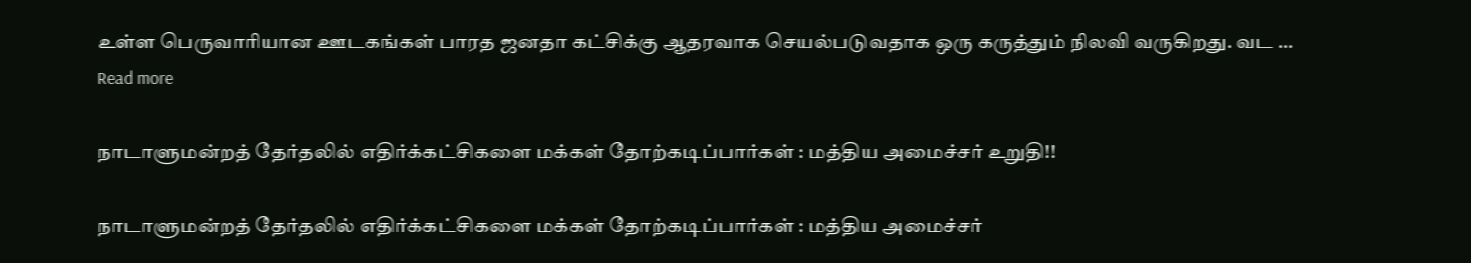உள்ள பெருவாரியான ஊடகங்கள் பாரத ஜனதா கட்சிக்கு ஆதரவாக செயல்படுவதாக ஒரு கருத்தும் நிலவி வருகிறது. வட … Read more

நாடாளுமன்றத் தேர்தலில் எதிர்க்கட்சிகளை மக்கள் தோற்கடிப்பார்கள் : மத்திய அமைச்சர் உறுதி!!

நாடாளுமன்றத் தேர்தலில் எதிர்க்கட்சிகளை மக்கள் தோற்கடிப்பார்கள் : மத்திய அமைச்சர்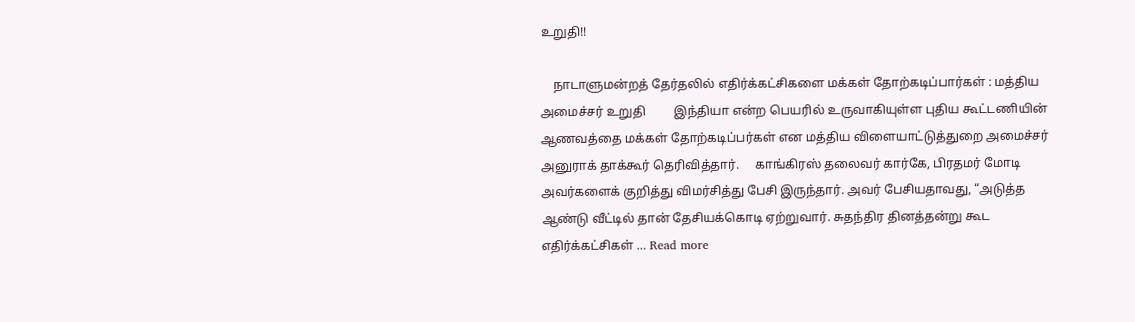உறுதி!!

    நாடாளுமன்றத் தேர்தலில் எதிர்க்கட்சிகளை மக்கள் தோற்கடிப்பார்கள் : மத்திய அமைச்சர் உறுதி         இந்தியா என்ற பெயரில் உருவாகியுள்ள புதிய கூட்டணியின் ஆணவத்தை மக்கள் தோற்கடிப்பர்கள் என மத்திய விளையாட்டுத்துறை அமைச்சர் அனுராக் தாக்கூர் தெரிவித்தார்.     காங்கிரஸ் தலைவர் கார்கே, பிரதமர் மோடி அவர்களைக் குறித்து விமர்சித்து பேசி இருந்தார். அவர் பேசியதாவது, “அடுத்த ஆண்டு வீட்டில் தான் தேசியக்கொடி ஏற்றுவார். சுதந்திர தினத்தன்று கூட எதிர்க்கட்சிகள் … Read more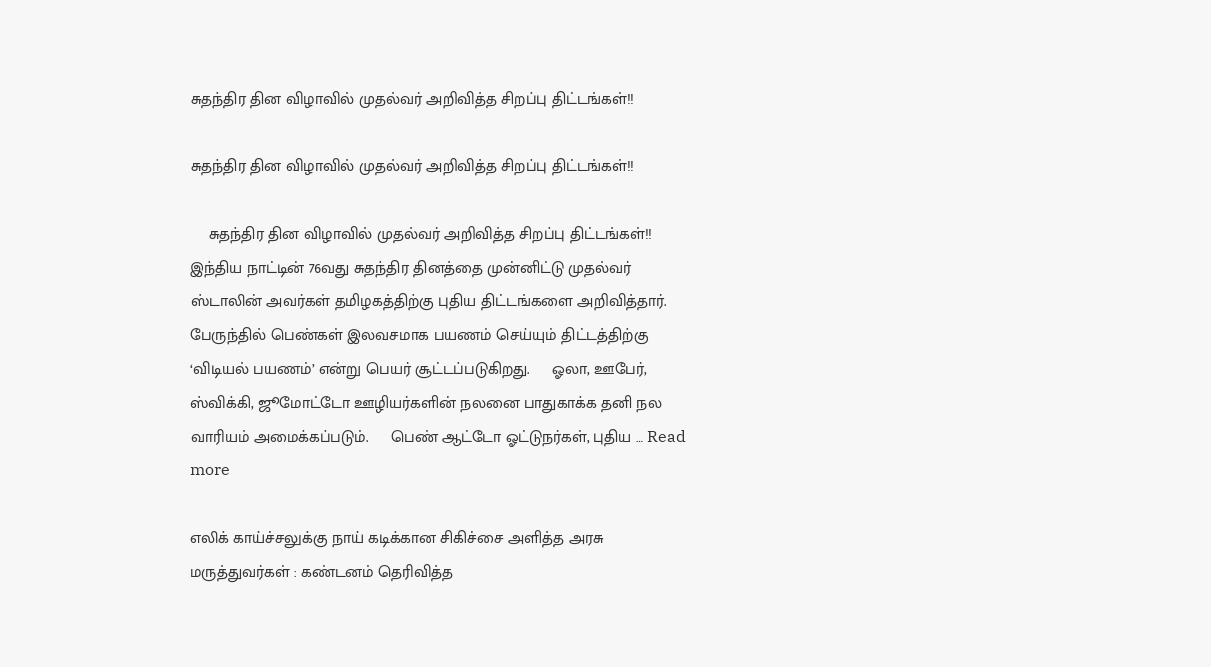சுதந்திர தின விழாவில் முதல்வர் அறிவித்த சிறப்பு திட்டங்கள்!!

சுதந்திர தின விழாவில் முதல்வர் அறிவித்த சிறப்பு திட்டங்கள்!!

    சுதந்திர தின விழாவில் முதல்வர் அறிவித்த சிறப்பு திட்டங்கள்!!   இந்திய நாட்டின் 76வது சுதந்திர தினத்தை முன்னிட்டு முதல்வர் ஸ்டாலின் அவர்கள் தமிழகத்திற்கு புதிய திட்டங்களை அறிவித்தார்.     பேருந்தில் பெண்கள் இலவசமாக பயணம் செய்யும் திட்டத்திற்கு ‘விடியல் பயணம்’ என்று பெயர் சூட்டப்படுகிறது.     ஓலா, ஊபேர், ஸ்விக்கி, ஜூமோட்டோ ஊழியர்களின் நலனை பாதுகாக்க தனி நல வாரியம் அமைக்கப்படும்.     பெண் ஆட்டோ ஓட்டுநர்கள், புதிய … Read more

எலிக் காய்ச்சலுக்கு நாய் கடிக்கான சிகிச்சை அளித்த அரசு மருத்துவர்கள் : கண்டனம் தெரிவித்த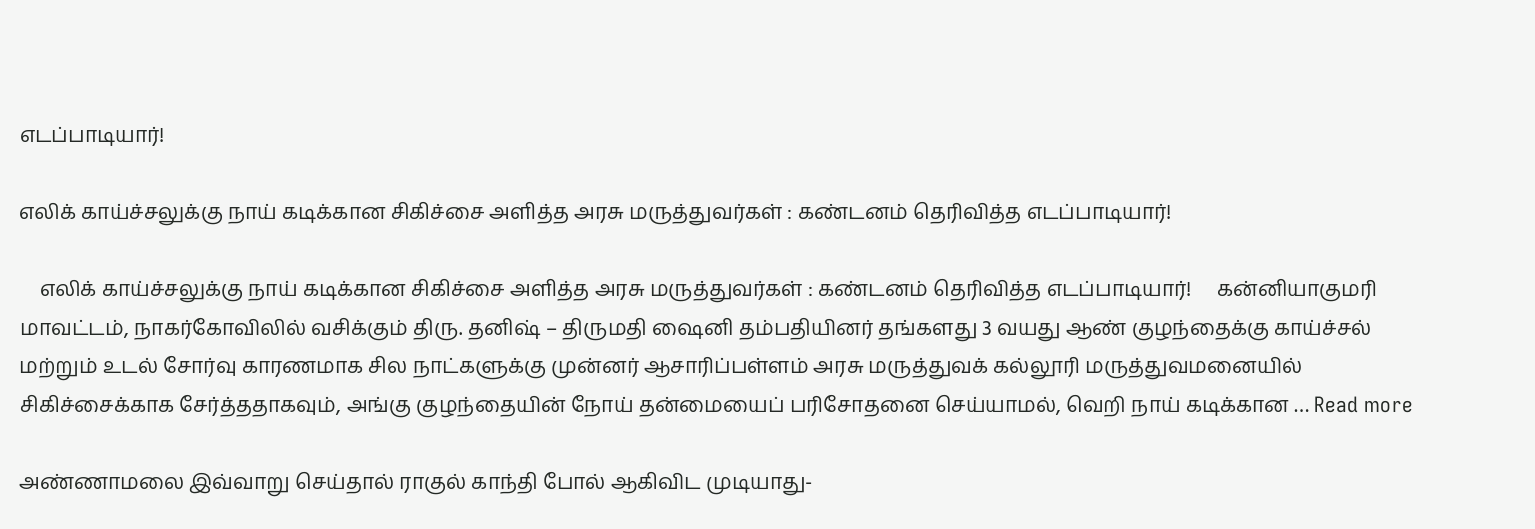எடப்பாடியார்!

எலிக் காய்ச்சலுக்கு நாய் கடிக்கான சிகிச்சை அளித்த அரசு மருத்துவர்கள் : கண்டனம் தெரிவித்த எடப்பாடியார்!

    எலிக் காய்ச்சலுக்கு நாய் கடிக்கான சிகிச்சை அளித்த அரசு மருத்துவர்கள் : கண்டனம் தெரிவித்த எடப்பாடியார்!     கன்னியாகுமரி மாவட்டம், நாகர்கோவிலில் வசிக்கும் திரு. தனிஷ் – திருமதி ஷைனி தம்பதியினர் தங்களது 3 வயது ஆண் குழந்தைக்கு காய்ச்சல் மற்றும் உடல் சோர்வு காரணமாக சில நாட்களுக்கு முன்னர் ஆசாரிப்பள்ளம் அரசு மருத்துவக் கல்லூரி மருத்துவமனையில் சிகிச்சைக்காக சேர்த்ததாகவும், அங்கு குழந்தையின் நோய் தன்மையைப் பரிசோதனை செய்யாமல், வெறி நாய் கடிக்கான … Read more

அண்ணாமலை இவ்வாறு செய்தால் ராகுல் காந்தி போல் ஆகிவிட முடியாது-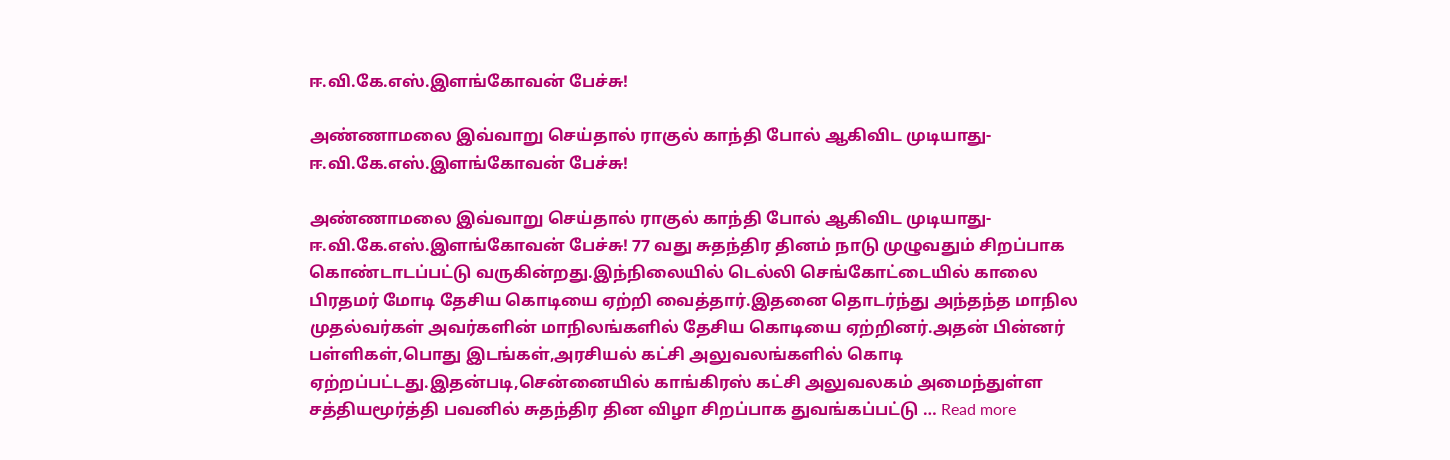ஈ.வி.கே.எஸ்.இளங்கோவன் பேச்சு!

அண்ணாமலை இவ்வாறு செய்தால் ராகுல் காந்தி போல் ஆகிவிட முடியாது- ஈ.வி.கே.எஸ்.இளங்கோவன் பேச்சு!

அண்ணாமலை இவ்வாறு செய்தால் ராகுல் காந்தி போல் ஆகிவிட முடியாது- ஈ.வி.கே.எஸ்.இளங்கோவன் பேச்சு! 77 வது சுதந்திர தினம் நாடு முழுவதும் சிறப்பாக கொண்டாடப்பட்டு வருகின்றது.இந்நிலையில் டெல்லி செங்கோட்டையில் காலை பிரதமர் மோடி தேசிய கொடியை ஏற்றி வைத்தார்.இதனை தொடர்ந்து அந்தந்த மாநில முதல்வர்கள் அவர்களின் மாநிலங்களில் தேசிய கொடியை ஏற்றினர்.அதன் பின்னர் பள்ளிகள்,பொது இடங்கள்,அரசியல் கட்சி அலுவலங்களில் கொடி ஏற்றப்பட்டது.இதன்படி,சென்னையில் காங்கிரஸ் கட்சி அலுவலகம் அமைந்துள்ள சத்தியமூர்த்தி பவனில் சுதந்திர தின விழா சிறப்பாக துவங்கப்பட்டு … Read more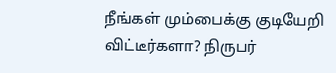நீங்கள் மும்பைக்கு குடியேறி விட்டீர்களா? நிருபர்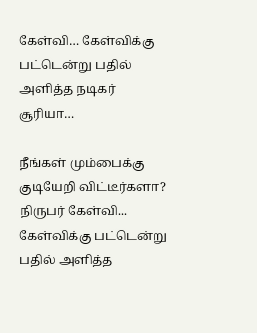கேள்வி… கேள்விக்கு பட்டென்று பதில் அளித்த நடிகர் சூரியா…

நீங்கள் மும்பைக்கு குடியேறி விட்டீர்களா? நிருபர் கேள்வி... கேள்விக்கு பட்டென்று பதில் அளித்த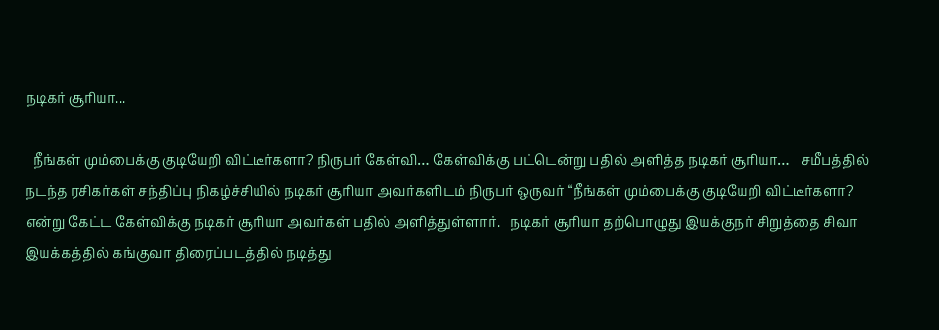நடிகர் சூரியா...

  நீங்கள் மும்பைக்கு குடியேறி விட்டீர்களா? நிருபர் கேள்வி… கேள்விக்கு பட்டென்று பதில் அளித்த நடிகர் சூரியா…   சமீபத்தில் நடந்த ரசிகர்கள் சந்திப்பு நிகழ்ச்சியில் நடிகர் சூரியா அவர்களிடம் நிருபர் ஒருவர் “நீங்கள் மும்பைக்கு குடியேறி விட்டீர்களா? என்று கேட்ட கேள்விக்கு நடிகர் சூரியா அவர்கள் பதில் அளித்துள்ளார்.   நடிகர் சூரியா தற்பொழுது இயக்குநர் சிறுத்தை சிவா இயக்கத்தில் கங்குவா திரைப்படத்தில் நடித்து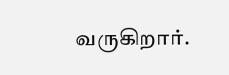வருகிறார்.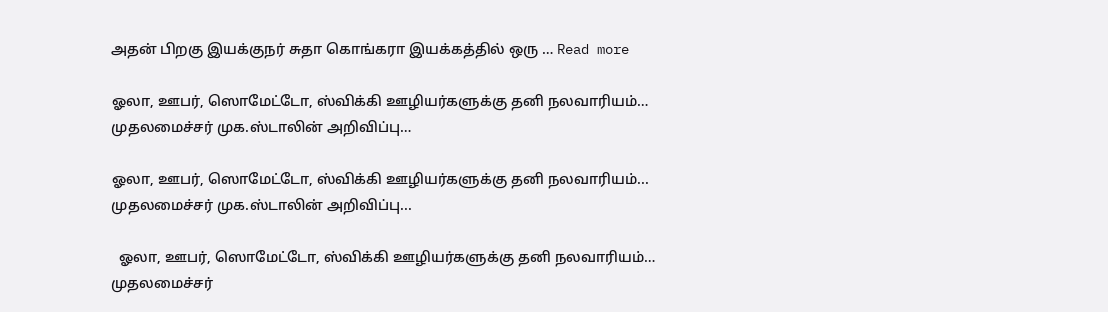அதன் பிறகு இயக்குநர் சுதா கொங்கரா இயக்கத்தில் ஒரு … Read more

ஓலா, ஊபர், ஸொமேட்டோ, ஸ்விக்கி ஊழியர்களுக்கு தனி நலவாரியம்… முதலமைச்சர் முக.ஸ்டாலின் அறிவிப்பு…

ஓலா, ஊபர், ஸொமேட்டோ, ஸ்விக்கி ஊழியர்களுக்கு தனி நலவாரியம்... முதலமைச்சர் முக.ஸ்டாலின் அறிவிப்பு...

  ஓலா, ஊபர், ஸொமேட்டோ, ஸ்விக்கி ஊழியர்களுக்கு தனி நலவாரியம்… முதலமைச்சர்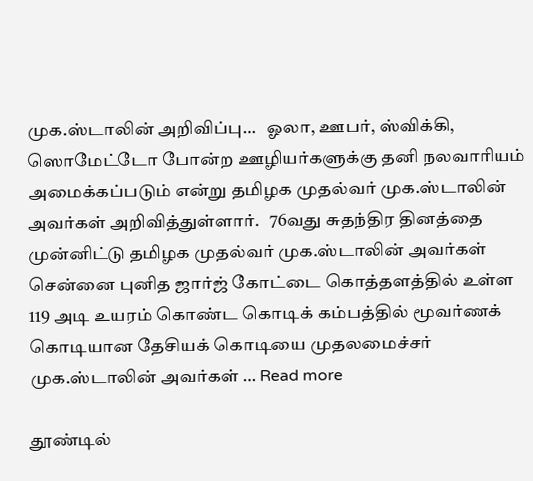முக.ஸ்டாலின் அறிவிப்பு…   ஓலா, ஊபர், ஸ்விக்கி, ஸொமேட்டோ போன்ற ஊழியர்களுக்கு தனி நலவாரியம் அமைக்கப்படும் என்று தமிழக முதல்வர் முக.ஸ்டாலின் அவர்கள் அறிவித்துள்ளார்.   76வது சுதந்திர தினத்தை முன்னிட்டு தமிழக முதல்வர் முக.ஸ்டாலின் அவர்கள் சென்னை புனித ஜார்ஜ் கோட்டை கொத்தளத்தில் உள்ள 119 அடி உயரம் கொண்ட கொடிக் கம்பத்தில் மூவர்ணக் கொடியான தேசியக் கொடியை முதலமைச்சர் முக.ஸ்டாலின் அவர்கள் … Read more

தூண்டில்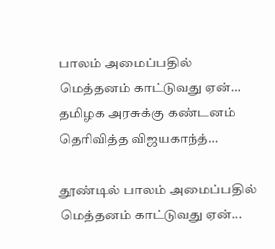பாலம் அமைப்பதில் மெத்தனம் காட்டுவது ஏன்… தமிழக அரசுக்கு கண்டனம் தெரிவித்த விஜயகாந்த்…

தூண்டில் பாலம் அமைப்பதில் மெத்தனம் காட்டுவது ஏன்...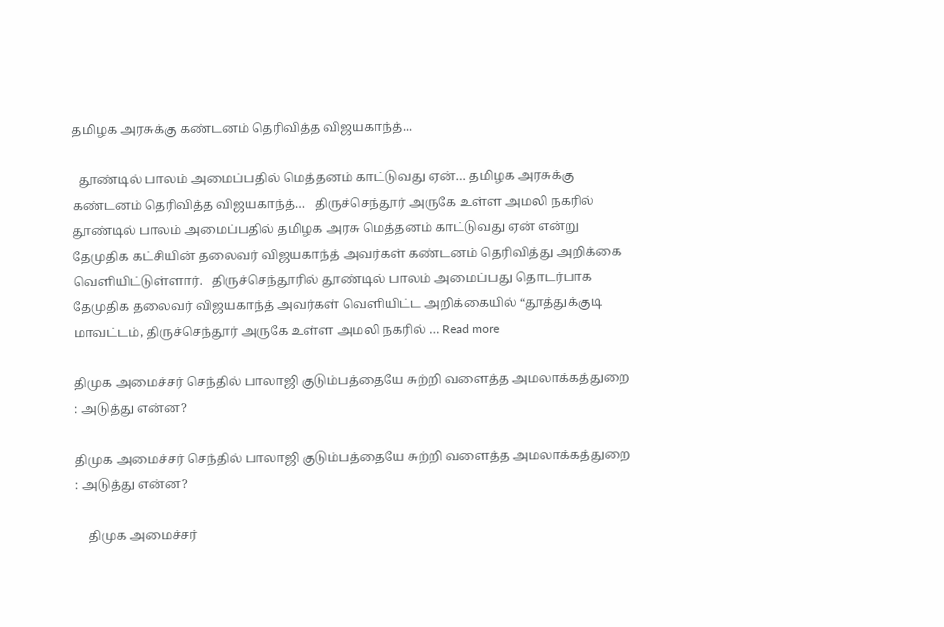தமிழக அரசுக்கு கண்டனம் தெரிவித்த விஜயகாந்த்...

  தூண்டில் பாலம் அமைப்பதில் மெத்தனம் காட்டுவது ஏன்… தமிழக அரசுக்கு கண்டனம் தெரிவித்த விஜயகாந்த்…   திருச்செந்தூர் அருகே உள்ள அமலி நகரில் தூண்டில் பாலம் அமைப்பதில் தமிழக அரசு மெத்தனம் காட்டுவது ஏன் என்று தேமுதிக கட்சியின் தலைவர் விஜயகாந்த் அவர்கள் கண்டனம் தெரிவித்து அறிக்கை வெளியிட்டுள்ளார்.   திருச்செந்தூரில் தூண்டில் பாலம் அமைப்பது தொடர்பாக தேமுதிக தலைவர் விஜயகாந்த் அவர்கள் வெளியிட்ட அறிக்கையில் “தூத்துக்குடி மாவட்டம், திருச்செந்தூர் அருகே உள்ள அமலி நகரில் … Read more

திமுக அமைச்சர் செந்தில் பாலாஜி குடும்பத்தையே சுற்றி வளைத்த அமலாக்கத்துறை : அடுத்து என்ன?

திமுக அமைச்சர் செந்தில் பாலாஜி குடும்பத்தையே சுற்றி வளைத்த அமலாக்கத்துறை : அடுத்து என்ன?

    திமுக அமைச்சர்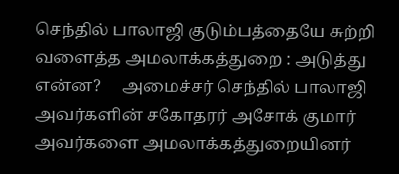செந்தில் பாலாஜி குடும்பத்தையே சுற்றி வளைத்த அமலாக்கத்துறை : அடுத்து என்ன?     அமைச்சர் செந்தில் பாலாஜி அவர்களின் சகோதரர் அசோக் குமார் அவர்களை அமலாக்கத்துறையினர்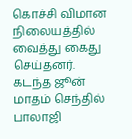கொச்சி விமான நிலையத்தில் வைத்து கைது செய்தனர்.     கடந்த ஜூன் மாதம் செந்தில் பாலாஜி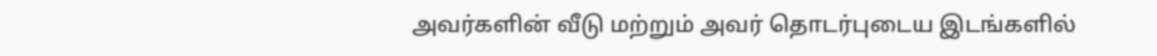அவர்களின் வீடு மற்றும் அவர் தொடர்புடைய இடங்களில்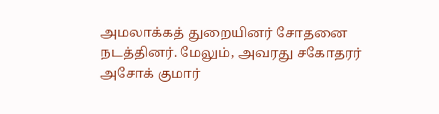அமலாக்கத் துறையினர் சோதனை நடத்தினர். மேலும், அவரது சகோதரர் அசோக் குமார்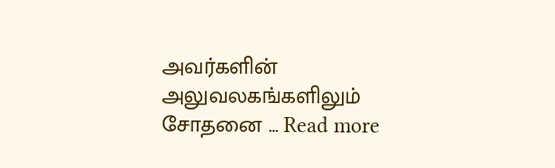அவர்களின் அலுவலகங்களிலும் சோதனை … Read more